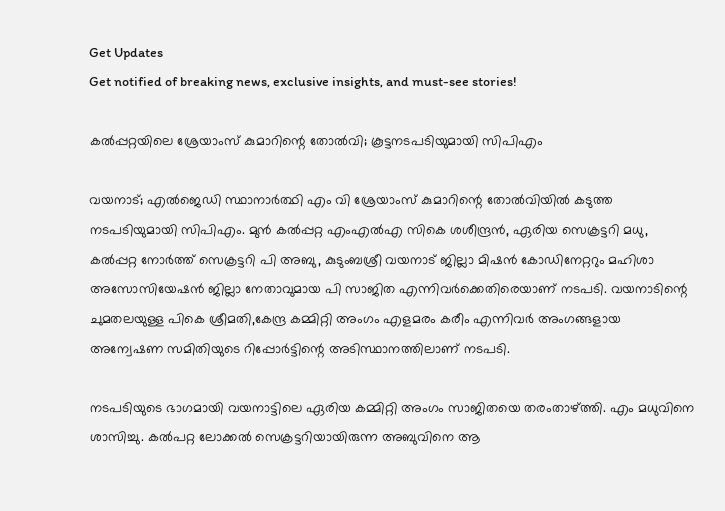Get Updates
Get notified of breaking news, exclusive insights, and must-see stories!

കൽപ്പറ്റയിലെ ശ്രേയാംസ് കുമാറിന്റെ തോൽവി; കൂട്ടനടപടിയുമായി സിപിഎം

വയനാട്; എൽജെഡി സ്ഥാനാർത്ഥി എം വി ശ്രേയാംസ് കുമാറിന്റെ തോൽവിയിൽ കടുത്ത നടപടിയുമായി സിപിഎം. മുൻ കൽപ്പറ്റ എംഎൽഎ സികെ ശശീന്ദ്രൻ, ഏരിയ സെക്രട്ടറി മധു, കൽപ്പറ്റ നോർത്ത് സെക്രട്ടറി പി അബു, കുടുംബശ്രീ വയനാട് ജില്ലാ മിഷൻ കോഡിനേറ്ററും മഹിശാ അസോസിയേഷൻ ജില്ലാ നേതാവുമായ പി സാജിത എന്നിവർക്കെതിരെയാണ് നടപടി. വയനാടിന്റെ ചുമതലയുള്ള പികെ ശ്രീമതി,കേന്ദ്ര കമ്മിറ്റി അംഗം എളമരം കരീം എന്നിവർ അംഗങ്ങളായ അന്വേഷണ സമിതിയുടെ റിപ്പോർട്ടിന്റെ അടിസ്ഥാനത്തിലാണ് നടപടി.

നടപടിയുടെ ഭാഗമായി വയനാട്ടിലെ ഏരിയ കമ്മിറ്റി അംഗം സാജിതയെ തരംതാഴ്ത്തി. എം മധുവിനെ ശാസിച്ചു. കൽപറ്റ ലോക്കൽ സെക്രട്ടറിയായിരുന്ന അബുവിനെ ആ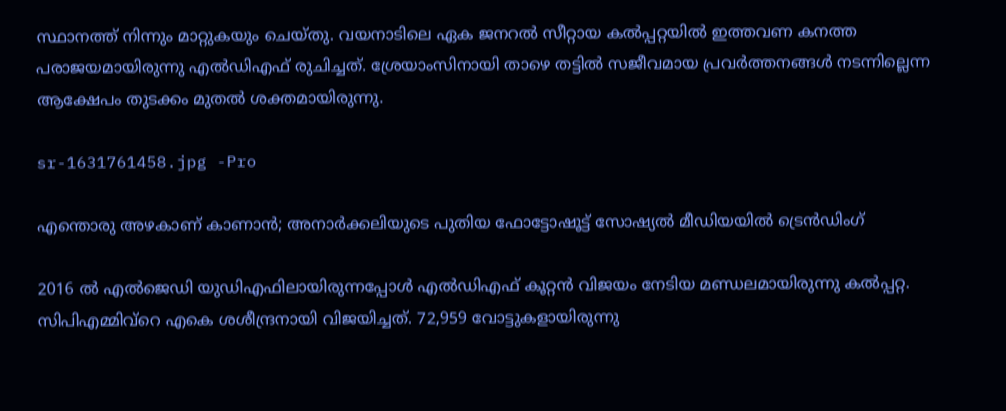സ്ഥാനത്ത് നിന്നും മാറ്റുകയും ചെയ്തു. വയനാടിലെ ഏക ജനറൽ സീറ്റായ കൽപ്പറ്റയിൽ ഇത്തവണ കനത്ത പരാജയമായിരുന്നു എൽഡിഎഫ് രുചിച്ചത്. ശ്രേയാംസിനായി താഴെ തട്ടിൽ സജീവമായ പ്രവർത്തനങ്ങൾ നടന്നില്ലെന്ന ആക്ഷേപം തുടക്കം മുതൽ ശക്തമായിരുന്നു.

sr-1631761458.jpg -Pro

എന്തൊരു അഴകാണ് കാണാന്‍; അനാര്‍ക്കലിയുടെ പുതിയ ഫോട്ടോഷൂട്ട് സോഷ്യല്‍ മീഡിയയില്‍ ട്രെന്‍ഡിംഗ്

2016 ൽ എൽജെഡി യുഡിഎഫിലായിരുന്നപ്പോൾ എൽഡിഎഫ് കൂറ്റൻ വിജയം നേടിയ മണ്ഡലമായിരുന്നു കൽപ്പറ്റ. സിപിഎമ്മിവ്‍റെ എകെ ശശീന്ദ്രനായി വിജയിച്ചത്. 72,959 വോട്ടുകളായിരുന്നു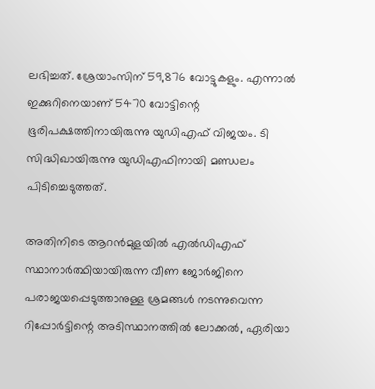ലഭിച്ചത്. ശ്രേയാംസിന് 59,876 വോട്ടുകളും. എന്നാൽ ഇക്കുറിനെയാണ് 5470 വോട്ടിന്റെ ഭൂരിപക്ഷത്തിനായിരുന്നു യുഡിഎഫ് വിജയം. ടി സിദ്ധിഖായിരുന്നു യുഡിഎഫിനായി മണ്ഡലം പിടിച്ചെടുത്തത്.

അതിനിടെ ആറൻമുളയിൽ എൽഡിഎഫ് സ്ഥാനാർത്ഥിയായിരുന്ന വീണ ജോർജിനെ പരാജയപ്പെടുത്താനുള്ള ശ്രമങ്ങൾ നടന്നുവെന്ന റിപ്പോർട്ടിന്റെ അടിസ്ഥാനത്തിൽ ലോക്കൽ, ഏരിയാ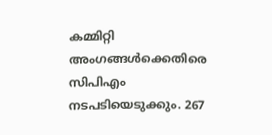കമ്മിറ്റി അംഗങ്ങൾക്കെതിരെ സിപിഎം നടപടിയെടുക്കും. 267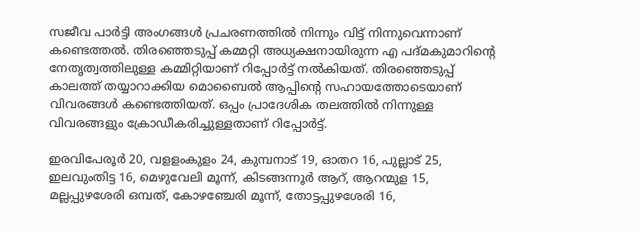സജീവ പാർട്ടി അംഗങ്ങൾ പ്രചരണത്തിൽ നിന്നും വിട്ട് നിന്നുവെന്നാണ് കണ്ടെത്തൽ. തിരഞ്ഞെടുപ്പ് കമ്മറ്റി അധ്യക്ഷനായിരുന്ന എ പദ്മകുമാറിന്റെ നേതൃത്വത്തിലുള്ള കമ്മിറ്റിയാണ് റിപ്പോർട്ട് നൽകിയത്. തിരഞ്ഞെടുപ്പ് കാലത്ത് തയ്യാറാക്കിയ മൊബൈൽ ആപ്പിന്റെ സഹായത്തോടെയാണ് വിവരങ്ങൾ കണ്ടെത്തിയത്. ഒപ്പം പ്രാദേശിക തലത്തിൽ നിന്നുള്ള വിവരങ്ങളും ക്രോഡീകരിച്ചുള്ളതാണ് റിപ്പോർട്ട്.

ഇരവിപേരൂര്‍ 20, വളളംകുളം 24, കുമ്പനാട്‌ 19, ഓതറ 16, പുല്ലാട്‌ 25, ഇലവുംതിട്ട 16, മെഴുവേലി മൂന്ന്‌, കിടങ്ങന്നൂര്‍ ആറ്‌, ആറന്മുള 15, മല്ലപ്പുഴശേരി ഒമ്പത്‌, കോഴഞ്ചേരി മൂന്ന്‌, തോട്ടപ്പുഴശേരി 16,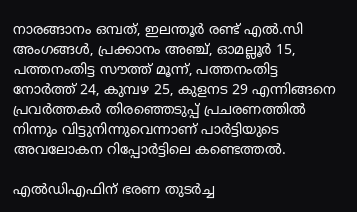നാരങ്ങാനം ഒമ്പത്‌, ഇലന്തൂര്‍ രണ്ട്‌ എല്‍.സി അംഗങ്ങള്‍, പ്രക്കാനം അഞ്ച്‌, ഓമല്ലൂര്‍ 15, പത്തനംതിട്ട സൗത്ത്‌ മൂന്ന്‌, പത്തനംതിട്ട നോര്‍ത്ത്‌ 24, കുമ്പഴ 25, കുളനട 29 എന്നിങ്ങനെ പ്രവർത്തകർ തിരഞ്ഞെടുപ്പ് പ്രചരണത്തിൽ നിന്നും വിട്ടുനിന്നുവെന്നാണ് പാർട്ടിയുടെ അവലോകന റിപ്പോർട്ടിലെ കണ്ടെത്തൽ.

എൽഡിഎഫിന് ഭരണ തുടർച്ച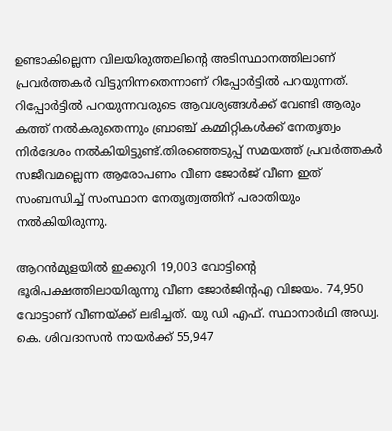ഉണ്ടാകില്ലെന്ന വിലയിരുത്തലിന്റെ അടിസ്ഥാനത്തിലാണ് പ്രവർത്തകർ വിട്ടുനിന്നതെന്നാണ് റിപ്പോർട്ടിൽ പറയുന്നത്. റിപ്പോർട്ടിൽ പറയുന്നവരുടെ ആവശ്യങ്ങൾക്ക് വേണ്ടി ആരും കത്ത് നൽകരുതെന്നും ബ്രാഞ്ച് കമ്മിറ്റികൾക്ക് നേതൃത്വം നിർദേശം നൽകിയിട്ടുണ്ട്.തിരഞ്ഞെടുപ്പ് സമയത്ത് പ്രവർത്തകർ സജീവമല്ലെന്ന ആരോപണം വീണ ജോർജ് വീണ ഇത് സംബന്ധിച്ച് സംസ്ഥാന നേതൃത്വത്തിന് പരാതിയും നൽകിയിരുന്നു.

ആറൻമുളയിൽ ഇക്കുറി 19,003 വോട്ടിന്റെ ഭൂരിപക്ഷത്തിലായിരുന്നു വീണ ജോർജിന്റഎ വിജയം. 74,950 വോട്ടാണ് വീണയ്ക്ക് ലഭിച്ചത്. യു ഡി എഫ്. സ്ഥാനാര്‍ഥി അഡ്വ. കെ. ശിവദാസന്‍ നായര്‍ക്ക് 55,947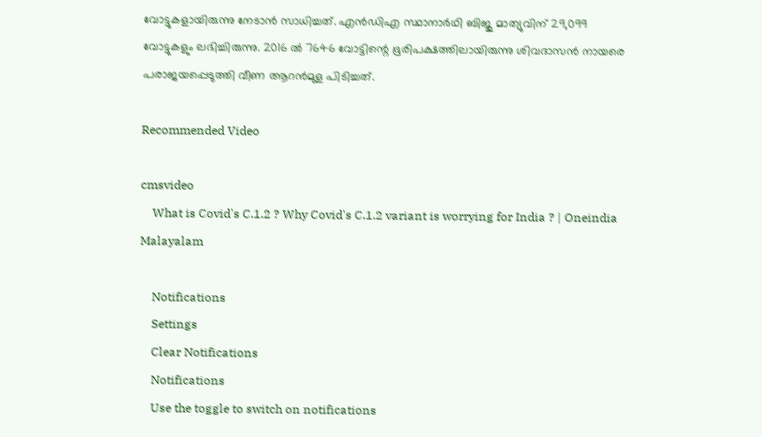വോട്ടുകളായിരുന്നു നേടാൻ സാധിച്ചത്. എന്‍ഡിഎ സ്ഥാനാര്‍ഥി ബിജു മാത്യുവിന് 29,099 വോട്ടുകളും ലഭിച്ചിരുന്നു. 2016 ൽ 7646 വോട്ടിന്റെ ഭൂരിപക്ഷത്തിലായിരുന്നു ശിവദാസൻ നായരെ പരാജയപ്പെടുത്തി വീണ ആറൻമുള പിടിച്ചത്.

Recommended Video

cmsvideo
    What is Covid's C.1.2 ? Why Covid's C.1.2 variant is worrying for India ? | Oneindia Malayalam

    Notifications
    Settings
    Clear Notifications
    Notifications
    Use the toggle to switch on notifications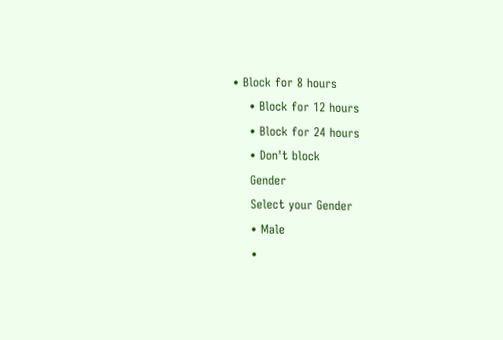• Block for 8 hours
    • Block for 12 hours
    • Block for 24 hours
    • Don't block
    Gender
    Select your Gender
    • Male
    •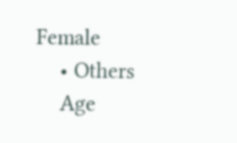Female
    • Others
    Age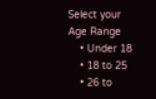Select your Age Range
    • Under 18
    • 18 to 25
    • 26 to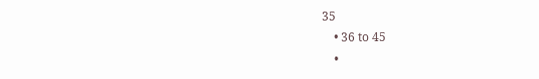35
    • 36 to 45
    •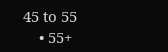45 to 55
    • 55+